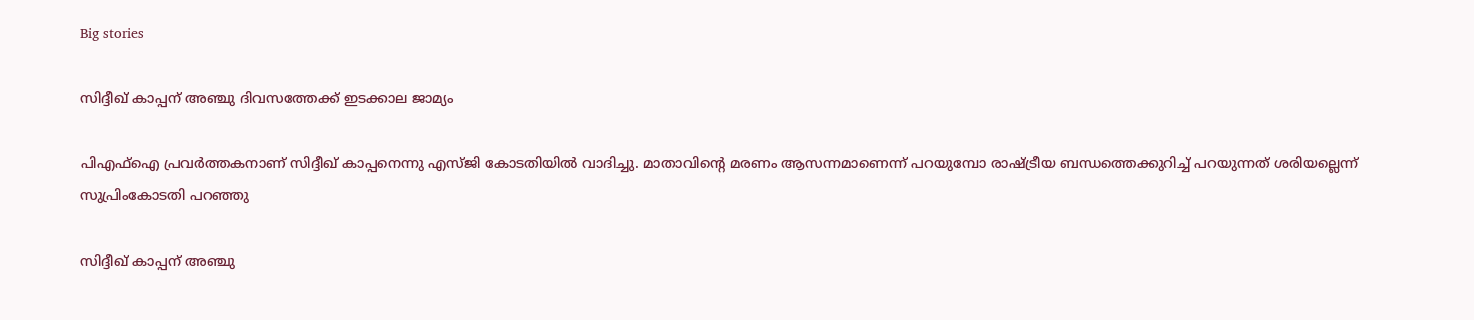Big stories

സിദ്ദീഖ് കാപ്പന് അഞ്ചു ദിവസത്തേക്ക് ഇടക്കാല ജാമ്യം

പിഎഫ്ഐ പ്രവർത്തകനാണ് സിദ്ദീഖ് കാപ്പനെന്നു എസ്ജി കോടതിയില്‍ വാദിച്ചു. മാതാവിന്‍റെ മരണം ആസന്നമാണെന്ന് പറയുമ്പോ രാഷ്ട്രീയ ബന്ധത്തെക്കുറിച്ച് പറയുന്നത് ശരിയല്ലെന്ന് സുപ്രിംകോടതി പറഞ്ഞു

സിദ്ദീഖ് കാപ്പന് അഞ്ചു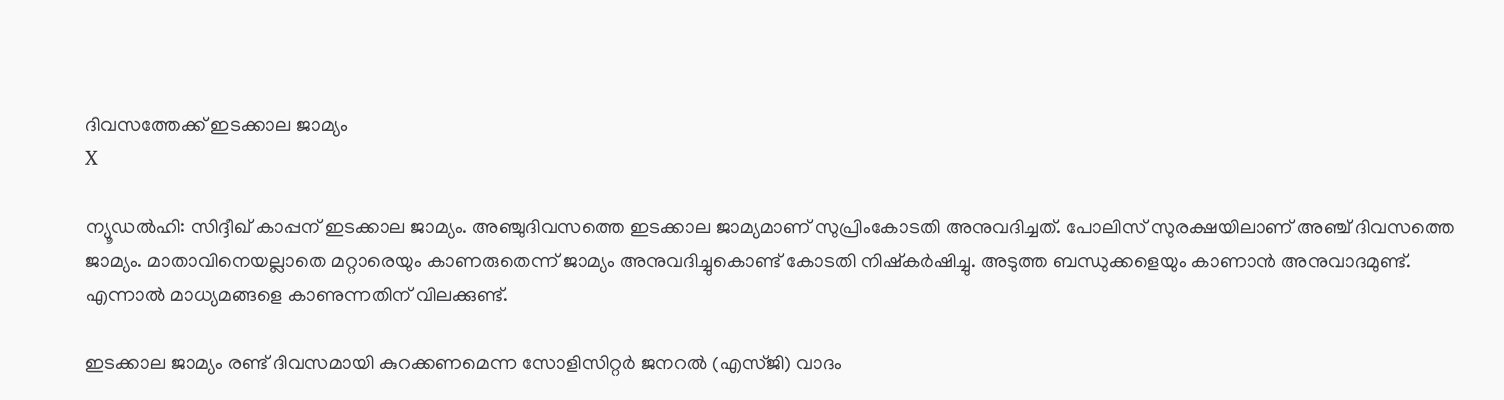ദിവസത്തേക്ക് ഇടക്കാല ജാമ്യം
X

ന്യൂഡൽഹി: സിദ്ദീഖ് കാപ്പന് ഇടക്കാല ജാമ്യം. അഞ്ചുദിവസത്തെ ഇടക്കാല ജാമ്യമാണ് സുപ്രിംകോടതി അനുവദിച്ചത്. പോലിസ് സുരക്ഷയിലാണ് അഞ്ച് ദിവസത്തെ ജാമ്യം. മാതാവിനെയല്ലാതെ മറ്റാരെയും കാണരുതെന്ന് ജാമ്യം അനുവദിച്ചുകൊണ്ട് കോടതി നിഷ്കര്‍ഷിച്ചു. അടുത്ത ബന്ധുക്കളെയും കാണാന്‍ അനുവാദമുണ്ട്. എന്നാല്‍ മാധ്യമങ്ങളെ കാണുന്നതിന് വിലക്കുണ്ട്.

ഇടക്കാല ജാമ്യം രണ്ട് ദിവസമായി കുറക്കണമെന്ന സോളിസിറ്റർ ജനറൽ (എസ്ജി) വാദം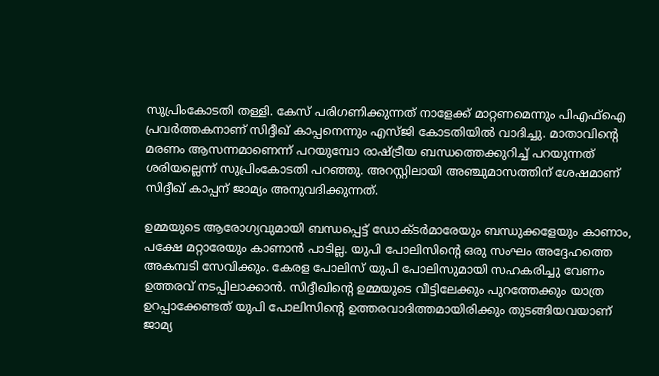സുപ്രിംകോടതി തള്ളി. കേസ് പരിഗണിക്കുന്നത് നാളേക്ക് മാറ്റണമെന്നും പിഎഫ്ഐ പ്രവർത്തകനാണ് സിദ്ദീഖ് കാപ്പനെന്നും എസ്ജി കോടതിയില്‍ വാദിച്ചു. മാതാവിന്‍റെ മരണം ആസന്നമാണെന്ന് പറയുമ്പോ രാഷ്ട്രീയ ബന്ധത്തെക്കുറിച്ച് പറയുന്നത് ശരിയല്ലെന്ന് സുപ്രിംകോടതി പറഞ്ഞു. അറസ്റ്റിലായി അഞ്ചുമാസത്തിന് ശേഷമാണ് സിദ്ദീഖ് കാപ്പന് ജാമ്യം അനുവദിക്കുന്നത്.

ഉമ്മയുടെ ആരോഗ്യവുമായി ബന്ധപ്പെട്ട് ഡോക്ടർമാരേയും ബന്ധുക്കളേയും കാണാം, പക്ഷേ മറ്റാരേയും കാണാൻ പാടില്ല. യുപി പോലിസിന്റെ ഒരു സംഘം അദ്ദേഹത്തെ അകമ്പടി സേവിക്കും. കേരള പോലിസ് യുപി പോലിസുമായി സഹകരിച്ചു വേണം ഉത്തരവ് നടപ്പിലാക്കാൻ. സിദ്ദീഖിന്റെ ഉമ്മയുടെ വീട്ടിലേക്കും പുറത്തേക്കും യാത്ര ഉറപ്പാക്കേണ്ടത് യുപി പോലിസിന്റെ ഉത്തരവാദിത്തമായിരിക്കും തുടങ്ങിയവയാണ് ജാമ്യ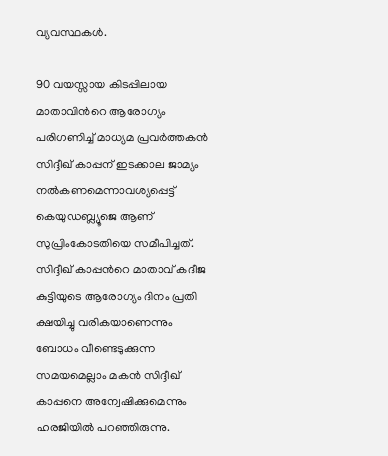വ്യവസ്ഥകൾ.

90 വയസ്സായ കിടപ്പിലായ മാതാവിന്‍റെ ആരോഗ്യം പരിഗണിച്ച് മാധ്യമ പ്രവര്‍ത്തകന്‍ സിദ്ദീഖ് കാപ്പന് ഇടക്കാല ജാമ്യം നല്‍കണമെന്നാവശ്യപ്പെട്ട് കെയുഡബ്ല്യൂജെ ആണ് സുപ്രിംകോടതിയെ സമീപിച്ചത്. സിദ്ദീഖ് കാപ്പന്‍റെ മാതാവ് കദീജ കുട്ടിയുടെ ആരോഗ്യം ദിനം പ്രതി ക്ഷയിച്ചു വരികയാണെന്നും ബോധം വീണ്ടെടുക്കുന്ന സമയമെല്ലാം മകന്‍ സിദ്ദീഖ് കാപ്പനെ അന്വേഷിക്കുമെന്നും ഹരജിയില്‍ പറഞ്ഞിരുന്നു.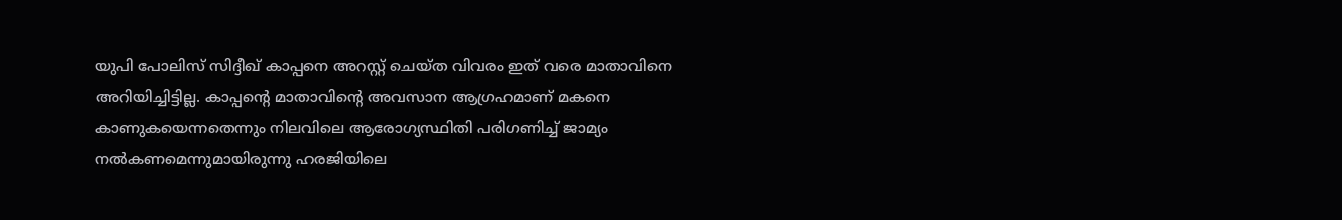യുപി പോലിസ് സിദ്ദീഖ് കാപ്പനെ അറസ്റ്റ് ചെയ്ത വിവരം ഇത് വരെ മാതാവിനെ അറിയിച്ചിട്ടില്ല. കാപ്പന്‍റെ മാതാവിന്‍റെ അവസാന ആഗ്രഹമാണ് മകനെ കാണുകയെന്നതെന്നും നിലവിലെ ആരോഗ്യസ്ഥിതി പരിഗണിച്ച് ജാമ്യം നല്‍കണമെന്നുമായിരുന്നു ഹരജിയിലെ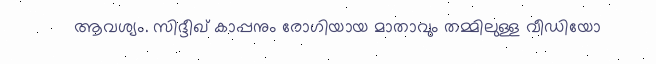ആവശ്യം. സിദ്ദീഖ് കാപ്പനും രോഗിയായ മാതാവും തമ്മിലുള്ള വീഡിയോ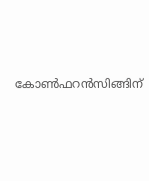കോണ്‍ഫറന്‍സിങ്ങിന്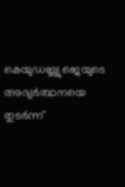കെയുഡബ്ല്യുജെയുടെ അഭ്യര്‍ത്ഥനയെ തുടര്‍ന്ന്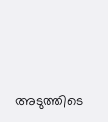അടുത്തിടെ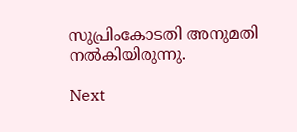സുപ്രിംകോടതി അനുമതി നല്‍കിയിരുന്നു.

Next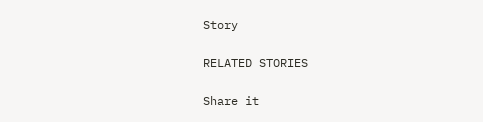Story

RELATED STORIES

Share it